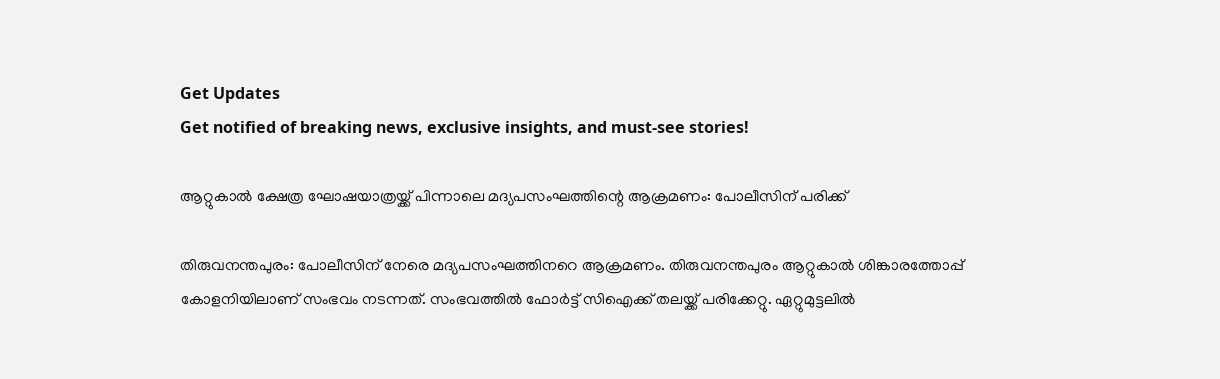Get Updates
Get notified of breaking news, exclusive insights, and must-see stories!

ആറ്റുകാൽ ക്ഷേത്ര ഘോഷയാത്രയ്ക്ക് പിന്നാലെ മദ്യപസംഘത്തിന്റെ ആക്രമണം: പോലീസിന് പരിക്ക്

തിരുവനന്തപുരം: പോലീസിന് നേരെ മദ്യപസംഘത്തിനറെ ആക്രമണം. തിരുവനന്തപുരം ആറ്റുകാൽ ശിങ്കാരത്തോപ്പ് കോളനിയിലാണ് സംഭവം നടന്നത്. സംഭവത്തിൽ ഫോർട്ട് സിഐക്ക് തലയ്ക്ക് പരിക്കേറ്റു. ഏറ്റുമുട്ടലിൽ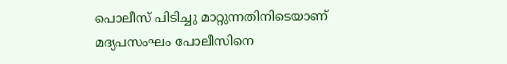പൊലീസ് പിടിച്ചു മാറ്റുന്നതിനിടെയാണ് മദ്യപസംഘം പോലീസിനെ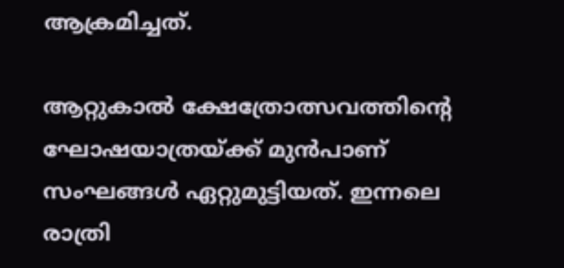ആക്രമിച്ചത്.

ആറ്റുകാൽ ക്ഷേത്രോത്സവത്തിന്റെ ഘോഷയാത്രയ്ക്ക് മുൻപാണ് സംഘങ്ങൾ ഏറ്റുമുട്ടിയത്. ഇന്നലെ രാത്രി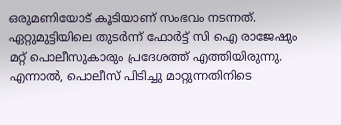ഒരുമണിയോട് കൂടിയാണ് സംഭവം നടന്നത്. ഏറ്റുമുട്ടിയിലെ തുടര്‍ന്ന് ഫോര്‍ട്ട് സി ഐ രാജേഷും മറ്റ് പൊലീസുകാരും പ്രദേശത്ത് എത്തിയിരുന്നു. എന്നാൽ, പൊലീസ് പിടിച്ചു മാറ്റുന്നതിനിടെ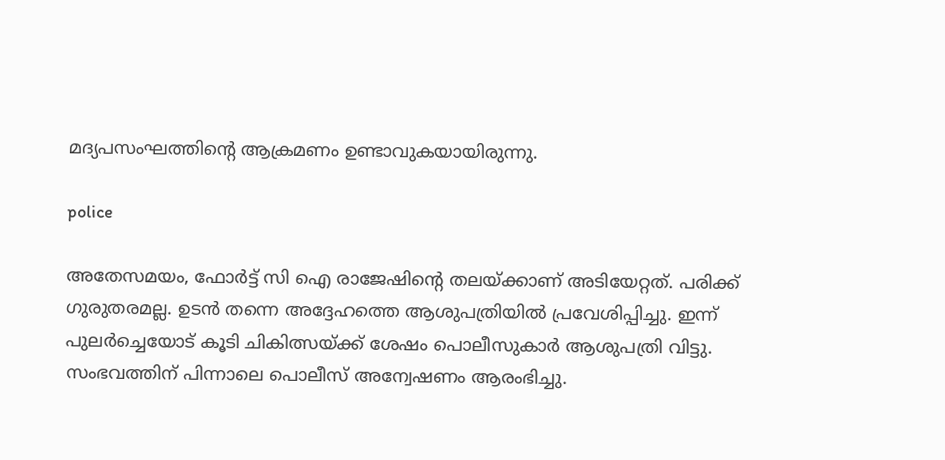മദ്യപസംഘത്തിന്റെ ആക്രമണം ഉണ്ടാവുകയായിരുന്നു.

police

അതേസമയം, ഫോർട്ട് സി ഐ രാജേഷിന്‍റെ തലയ്ക്കാണ് അടിയേറ്റത്. പരിക്ക് ഗുരുതരമല്ല. ഉടൻ തന്നെ അദ്ദേഹത്തെ ആശുപത്രിയിൽ പ്രവേശിപ്പിച്ചു. ഇന്ന് പുലര്‍ച്ചെയോട് കൂടി ചികിത്സയ്ക്ക് ശേഷം പൊലീസുകാര്‍ ആശുപത്രി വിട്ടു. സംഭവത്തിന് പിന്നാലെ പൊലീസ് അന്വേഷണം ആരംഭിച്ചു.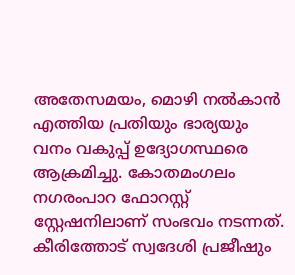അതേസമയം, മൊഴി നൽകാൻ എത്തിയ പ്രതിയും ഭാര്യയും വനം വകുപ്പ് ഉദ്യോഗസ്ഥരെ ആക്രമിച്ചു. കോതമംഗലം നഗരംപാറ ഫോറസ്റ്റ് സ്റ്റേഷനിലാണ് സംഭവം നടന്നത്. കീരിത്തോട് സ്വദേശി പ്രജീഷും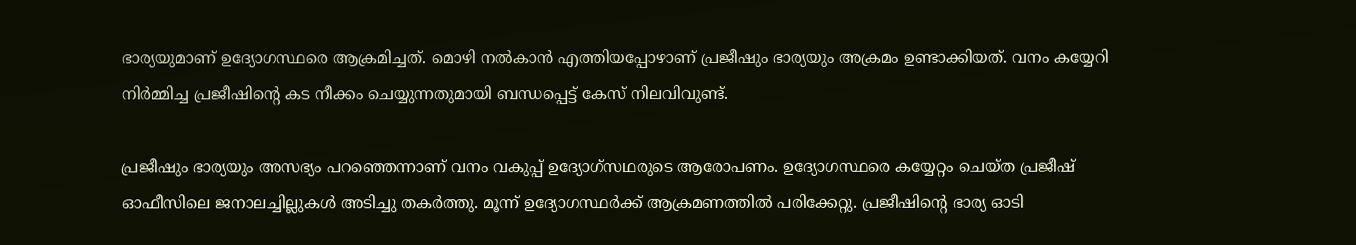ഭാര്യയുമാണ് ഉദ്യോഗസ്ഥരെ ആക്രമിച്ചത്. മൊഴി നൽകാൻ എത്തിയപ്പോഴാണ് പ്രജീഷും ഭാര്യയും അക്രമം ഉണ്ടാക്കിയത്. വനം കയ്യേറി നിർമ്മിച്ച പ്രജീഷിന്റെ കട നീക്കം ചെയ്യുന്നതുമായി ബന്ധപ്പെട്ട് കേസ് നിലവിവുണ്ട്.

പ്രജീഷും ഭാര്യയും അസഭ്യം പറ‍ഞ്ഞെന്നാണ് വനം വകുപ്പ് ഉദ്യോഗ്സഥരുടെ ആരോപണം. ഉദ്യോഗസ്ഥരെ കയ്യേറ്റം ചെയ്ത പ്രജീഷ് ഓഫീസിലെ ജനാലച്ചില്ലുകൾ അടിച്ചു തകർത്തു. മൂന്ന് ഉദ്യോഗസ്ഥർക്ക് ആക്രമണത്തിൽ പരിക്കേറ്റു. പ്രജീഷിന്റെ ഭാര്യ ഓടി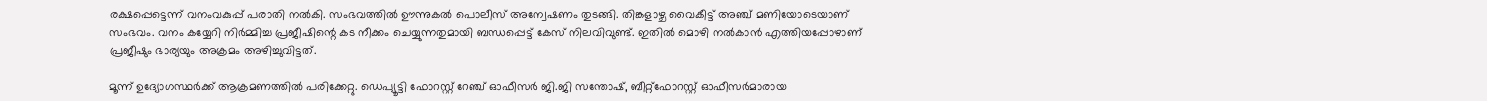രക്ഷപ്പെട്ടെന്ന് വനംവകുപ്പ് പരാതി നൽകി. സംഭവത്തിൽ ഊന്നുകൽ പൊലീസ് അന്വേഷണം തുടങ്ങി. തിങ്കളാഴ്ച വൈകീട്ട് അഞ്ച് മണിയോടെയാണ് സംഭവം. വനം കയ്യേറി നിർമ്മിച്ച പ്രജീഷിന്റെ കട നീക്കം ചെയ്യുന്നതുമായി ബന്ധപ്പെട്ട് കേസ് നിലവിവുണ്ട്. ഇതിൽ മൊഴി നൽകാൻ എത്തിയപ്പോഴാണ് പ്രജീഷും ഭാര്യയും അക്രമം അഴിച്ചുവിട്ടത്.

മൂന്ന് ഉദ്യോഗസ്ഥർക്ക് ആക്രമണത്തിൽ പരിക്കേറ്റു. ഡെപ്യൂട്ടി ഫോറസ്റ്റ് റേഞ്ച് ഓഫീസർ ജി.ജി സന്തോഷ്, ബീറ്റ്ഫോറസ്റ്റ് ഓഫീസർമാരായ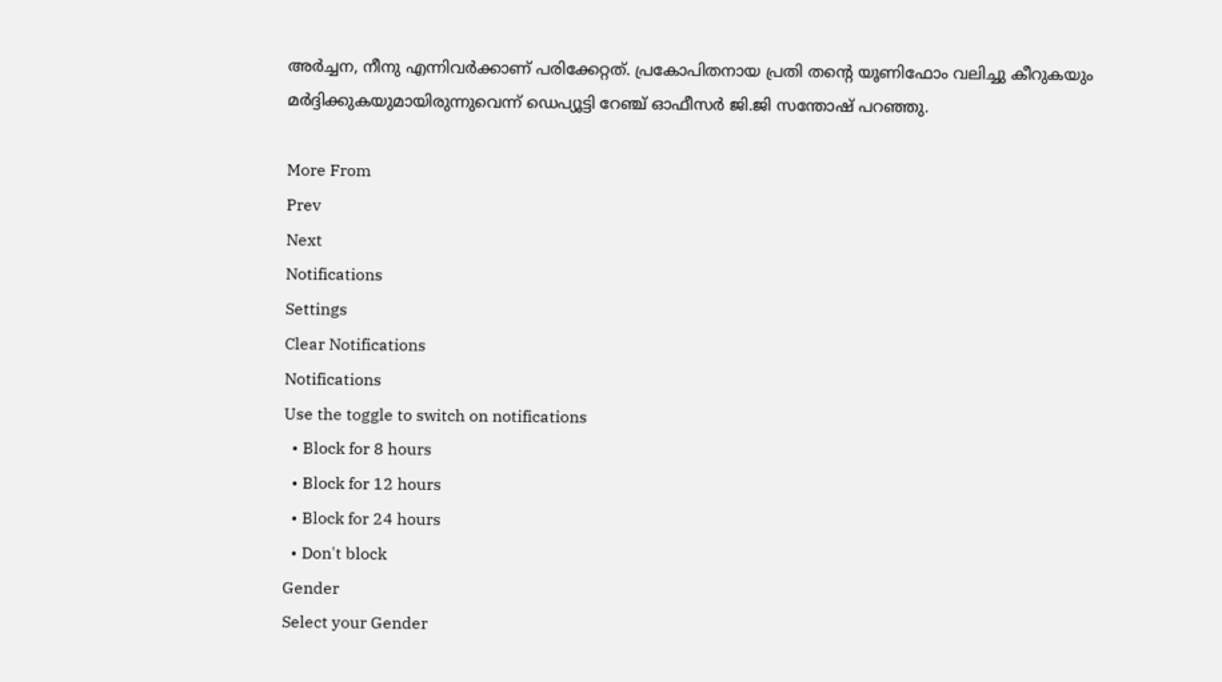അർച്ചന, നീനു എന്നിവർക്കാണ് പരിക്കേറ്റത്. പ്രകോപിതനായ പ്രതി തന്റെ യൂണിഫോം വലിച്ചു കീറുകയും മർദ്ദിക്കുകയുമായിരുന്നുവെന്ന് ഡെപ്യൂട്ടി റേഞ്ച് ഓഫീസർ ജി.ജി സന്തോഷ് പറഞ്ഞു.

More From
Prev
Next
Notifications
Settings
Clear Notifications
Notifications
Use the toggle to switch on notifications
  • Block for 8 hours
  • Block for 12 hours
  • Block for 24 hours
  • Don't block
Gender
Select your Gender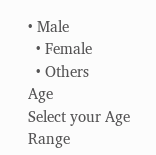• Male
  • Female
  • Others
Age
Select your Age Range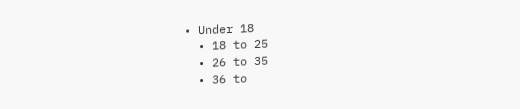• Under 18
  • 18 to 25
  • 26 to 35
  • 36 to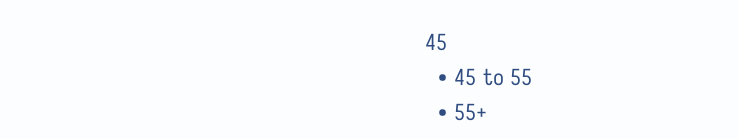45
  • 45 to 55
  • 55+